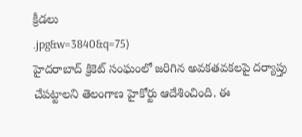క్రీడలు
.jpg&w=3840&q=75)
హైదరాబాద్ క్రికెట్ సంఘంలో జరిగిన అవకతవకలపై దర్యాప్తు చేపట్టాలని తెలంగాణ హైకోర్టు ఆదేశించింది. ఈ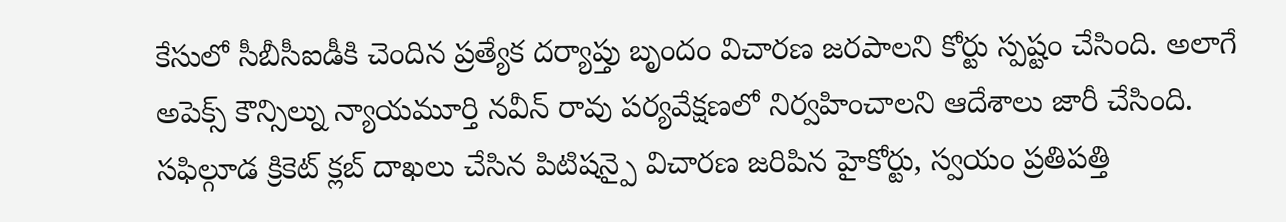కేసులో సీబీసీఐడీకి చెందిన ప్రత్యేక దర్యాప్తు బృందం విచారణ జరపాలని కోర్టు స్పష్టం చేసింది. అలాగే అపెక్స్ కౌన్సిల్ను న్యాయమూర్తి నవీన్ రావు పర్యవేక్షణలో నిర్వహించాలని ఆదేశాలు జారీ చేసింది.
సఫిల్గూడ క్రికెట్ క్లబ్ దాఖలు చేసిన పిటిషన్పై విచారణ జరిపిన హైకోర్టు, స్వయం ప్రతిపత్తి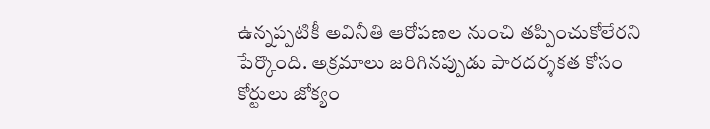ఉన్నప్పటికీ అవినీతి ఆరోపణల నుంచి తప్పించుకోలేరని పేర్కొంది. అక్రమాలు జరిగినప్పుడు పారదర్శకత కోసం కోర్టులు జోక్యం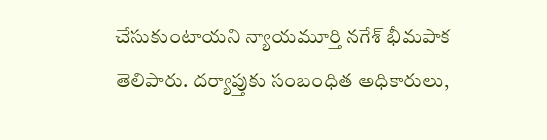చేసుకుంటాయని న్యాయమూర్తి నగేశ్ భీమపాక తెలిపారు. దర్యాప్తుకు సంబంధిత అధికారులు,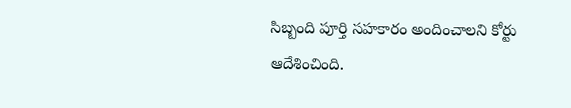సిబ్బంది పూర్తి సహకారం అందించాలని కోర్టు ఆదేశించింది.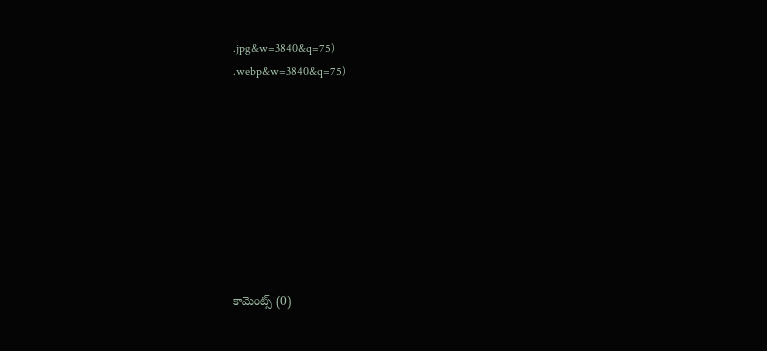.jpg&w=3840&q=75)
.webp&w=3840&q=75)









కామెంట్స్ (0)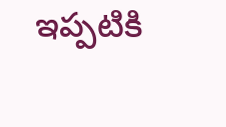ఇప్పటికి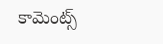కామెంట్స్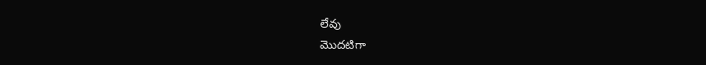లేవు
మొదటిగా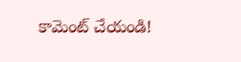కామెంట్ చేయండి!